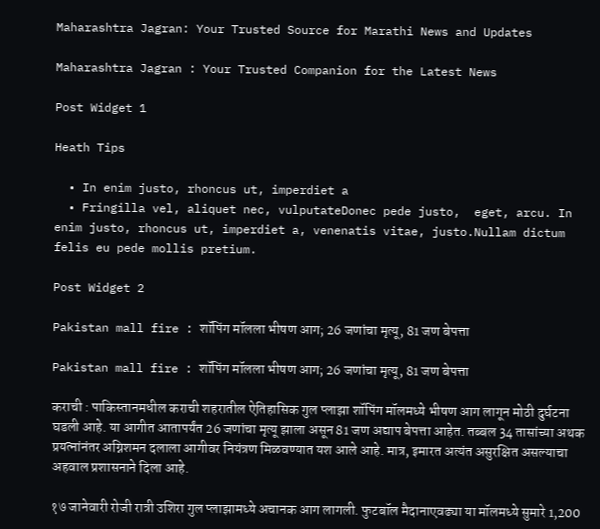Maharashtra Jagran: Your Trusted Source for Marathi News and Updates

Maharashtra Jagran : Your Trusted Companion for the Latest News

Post Widget 1

Heath Tips

  • In enim justo, rhoncus ut, imperdiet a
  • Fringilla vel, aliquet nec, vulputateDonec pede justo,  eget, arcu. In enim justo, rhoncus ut, imperdiet a, venenatis vitae, justo.Nullam dictum felis eu pede mollis pretium.

Post Widget 2

Pakistan mall fire : शॉपिंग मॉलला भीषण आग; 26 जणांचा मृत्यू, 81 जण बेपत्ता

Pakistan mall fire : शॉपिंग मॉलला भीषण आग; 26 जणांचा मृत्यू, 81 जण बेपत्ता

कराची : पाकिस्तानमधील कराची शहरातील ऐतिहासिक गुल प्लाझा शॉपिंग मॉलमध्ये भीषण आग लागून मोठी दुर्घटना घडली आहे. या आगीत आतापर्यंत 26 जणांचा मृत्यू झाला असून 81 जण अद्याप बेपत्ता आहेत. तब्बल 34 तासांच्या अथक प्रयत्नांनंतर अग्निशमन दलाला आगीवर नियंत्रण मिळवण्यात यश आले आहे. मात्र, इमारत अत्यंत असुरक्षित असल्याचा अहवाल प्रशासनाने दिला आहे.

१७ जानेवारी रोजी रात्री उशिरा गुल प्लाझामध्ये अचानक आग लागली. फुटबॉल मैदानाएवढ्या या मॉलमध्ये सुमारे 1,200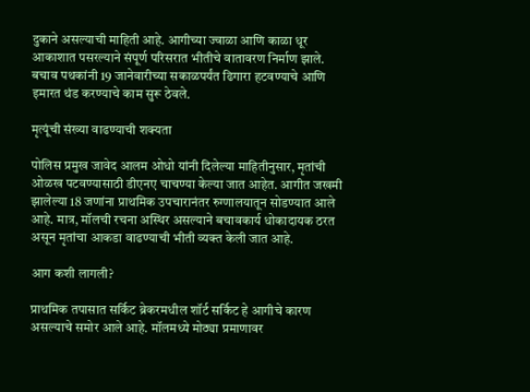दुकाने असल्याची माहिती आहे. आगीच्या ज्वाळा आणि काळा धूर आकाशात पसरल्याने संपूर्ण परिसरात भीतीचे वातावरण निर्माण झाले. बचाव पथकांनी 19 जानेवारीच्या सकाळपर्यंत ढिगारा हटवण्याचे आणि इमारत थंड करण्याचे काम सुरू ठेवले.

मृत्यूंची संख्या वाढण्याची शक्यता

पोलिस प्रमुख जावेद आलम ओधो यांनी दिलेल्या माहितीनुसार, मृतांची ओळख पटवण्यासाठी डीएनए चाचण्या केल्या जात आहेत. आगीत जखमी झालेल्या 18 जणांना प्राथमिक उपचारानंतर रुग्णालयातून सोडण्यात आले आहे. मात्र, मॉलची रचना अस्थिर असल्याने बचावकार्य धोकादायक ठरत असून मृतांचा आकडा वाढण्याची भीती व्यक्त केली जात आहे.

आग कशी लागली?

प्राथमिक तपासात सर्किट ब्रेकरमधील शॉर्ट सर्किट हे आगीचे कारण असल्याचे समोर आले आहे. मॉलमध्ये मोठ्या प्रमाणावर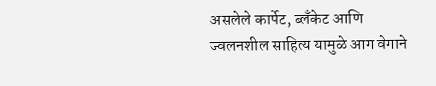असलेले कार्पेट, ब्लँकेट आणि ज्वलनशील साहित्य यामुळे आग वेगाने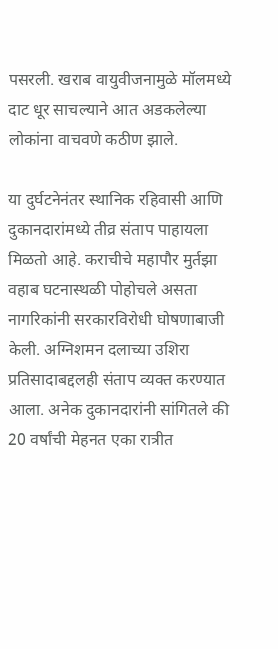पसरली. खराब वायुवीजनामुळे मॉलमध्ये दाट धूर साचल्याने आत अडकलेल्या लोकांना वाचवणे कठीण झाले.

या दुर्घटनेनंतर स्थानिक रहिवासी आणि दुकानदारांमध्ये तीव्र संताप पाहायला मिळतो आहे. कराचीचे महापौर मुर्तझा वहाब घटनास्थळी पोहोचले असता नागरिकांनी सरकारविरोधी घोषणाबाजी केली. अग्निशमन दलाच्या उशिरा प्रतिसादाबद्दलही संताप व्यक्त करण्यात आला. अनेक दुकानदारांनी सांगितले की 20 वर्षांची मेहनत एका रात्रीत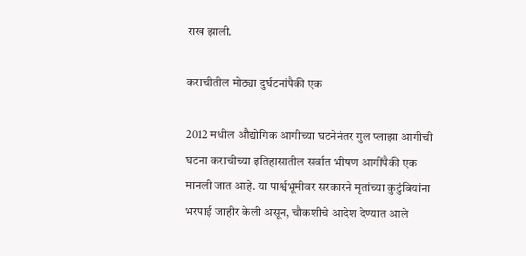राख झाली.

कराचीतील मोठ्या दुर्घटनांपैकी एक

2012 मधील औद्योगिक आगीच्या घटनेनंतर गुल प्लाझा आगीची घटना कराचीच्या इतिहासातील सर्वात भीषण आगींपैकी एक मानली जात आहे. या पार्श्वभूमीवर सरकारने मृतांच्या कुटुंबियांना भरपाई जाहीर केली असून, चौकशीचे आदेश देण्यात आले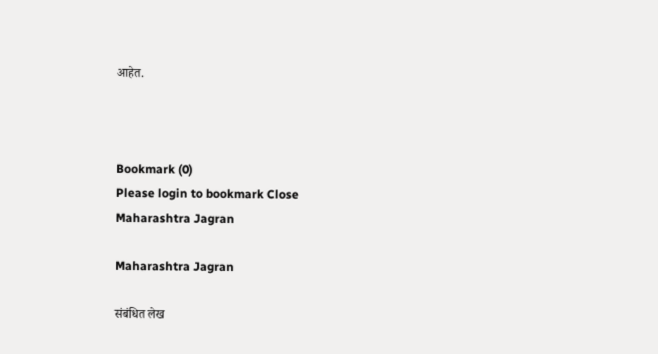आहेत.



Bookmark (0)
Please login to bookmark Close
Maharashtra Jagran

Maharashtra Jagran

संबंधित लेख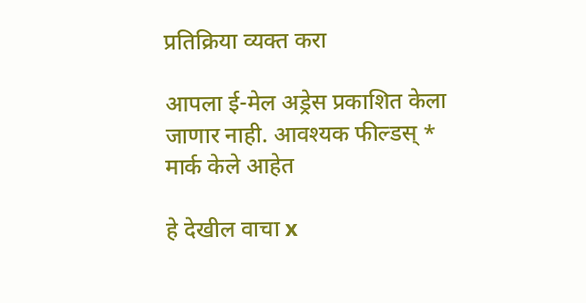प्रतिक्रिया व्यक्त करा

आपला ई-मेल अड्रेस प्रकाशित केला जाणार नाही. आवश्यक फील्डस् * मार्क केले आहेत

हे देखील वाचा x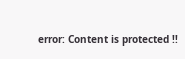error: Content is protected !!